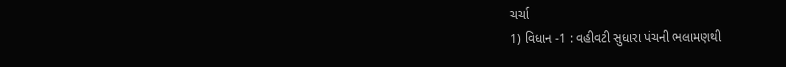ચર્ચા
1) વિધાન -1 : વહીવટી સુધારા પંચની ભલામણથી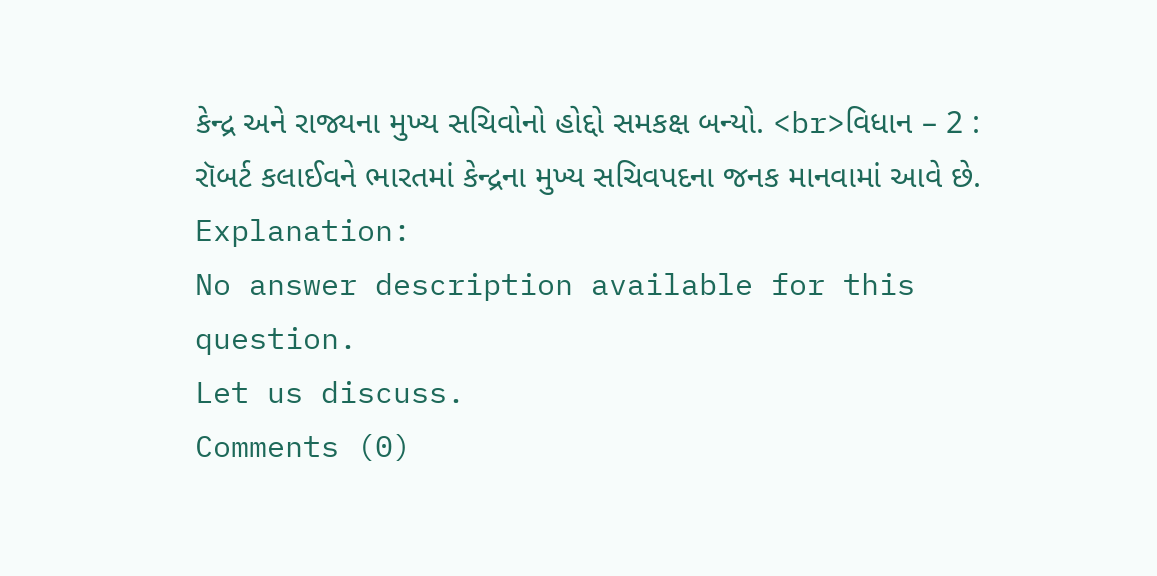કેન્દ્ર અને રાજ્યના મુખ્ય સચિવોનો હોદ્દો સમકક્ષ બન્યો. <br>વિધાન – 2 : રૉબર્ટ કલાઈવને ભારતમાં કેન્દ્રના મુખ્ય સચિવપદના જનક માનવામાં આવે છે.
Explanation:
No answer description available for this question.
Let us discuss.
Comments (0)